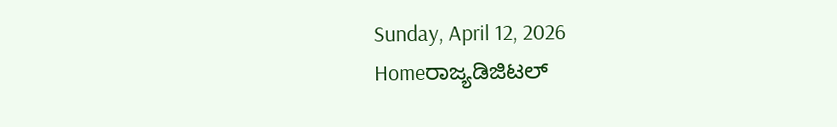Sunday, April 12, 2026
Homeರಾಜ್ಯಡಿಜಿಟಲ್‌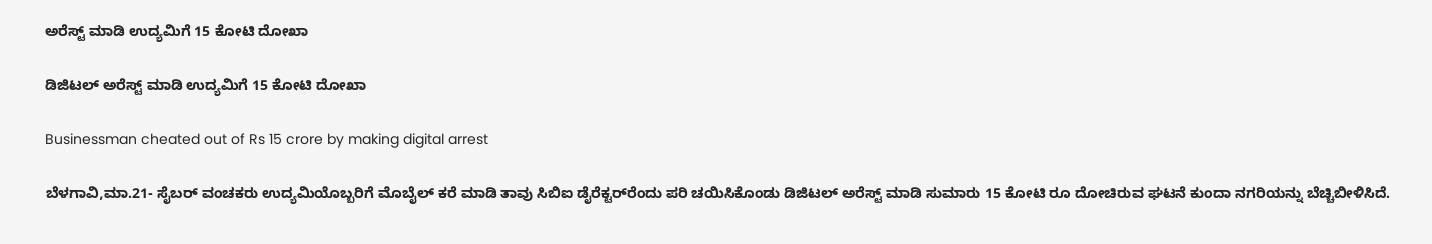ಅರೆಸ್ಟ್‌ ಮಾಡಿ ಉದ್ಯಮಿಗೆ 15 ಕೋಟಿ ದೋಖಾ

ಡಿಜಿಟಲ್‌ ಅರೆಸ್ಟ್‌ ಮಾಡಿ ಉದ್ಯಮಿಗೆ 15 ಕೋಟಿ ದೋಖಾ

Businessman cheated out of Rs 15 crore by making digital arrest

ಬೆಳಗಾವಿ,ಮಾ.21- ಸೈಬರ್‌ ವಂಚಕರು ಉದ್ಯಮಿಯೊಬ್ಬರಿಗೆ ಮೊಬೈಲ್‌ ಕರೆ ಮಾಡಿ ತಾವು ಸಿಬಿಐ ಡೈರೆಕ್ಟರ್‌ರೆಂದು ಪರಿ ಚಯಿಸಿಕೊಂಡು ಡಿಜಿಟಲ್‌ ಅರೆಸ್ಟ್‌ ಮಾಡಿ ಸುಮಾರು 15 ಕೋಟಿ ರೂ ದೋಚಿರುವ ಘಟನೆ ಕುಂದಾ ನಗರಿಯನ್ನು ಬೆಚ್ಚಿಬೀಳಿಸಿದೆ.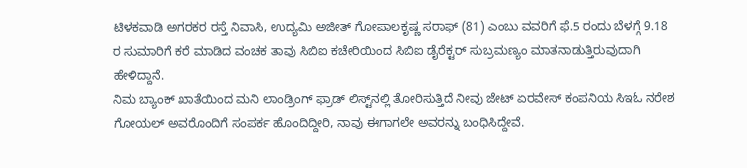ಟಿಳಕವಾಡಿ ಅಗರಕರ ರಸ್ತೆ ನಿವಾಸಿ, ಉದ್ಯಮಿ ಅಜೀತ್‌ ಗೋಪಾಲಕೃಷ್ಣ ಸರಾಫ್‌ (81) ಎಂಬು ವವರಿಗೆ ಫೆ.5 ರಂದು ಬೆಳಗ್ಗೆ 9.18 ರ ಸುಮಾರಿಗೆ ಕರೆ ಮಾಡಿದ ವಂಚಕ ತಾವು ಸಿಬಿಐ ಕಚೇರಿಯಿಂದ ಸಿಬಿಐ ಡೈರೆಕ್ಟರ್‌ ಸುಬ್ರಮಣ್ಯಂ ಮಾತನಾಡುತ್ತಿರುವುದಾಗಿ ಹೇಳಿದ್ದಾನೆ.
ನಿಮ ಬ್ಯಾಂಕ್‌ ಖಾತೆಯಿಂದ ಮನಿ ಲಾಂಡ್ರಿಂಗ್‌ ಫ್ರಾಡ್‌ ಲಿಸ್ಟ್‌ನಲ್ಲಿ ತೋರಿಸುತ್ತಿದೆ ನೀವು ಜೇಟ್‌ ಏರವೇಸ್‌‍ ಕಂಪನಿಯ ಸಿಇಓ ನರೇಶ ಗೋಯಲ್‌ ಅವರೊಂದಿಗೆ ಸಂಪರ್ಕ ಹೊಂದಿದ್ದೀರಿ, ನಾವು ಈಗಾಗಲೇ ಅವರನ್ನು ಬಂಧಿಸಿದ್ದೇವೆ.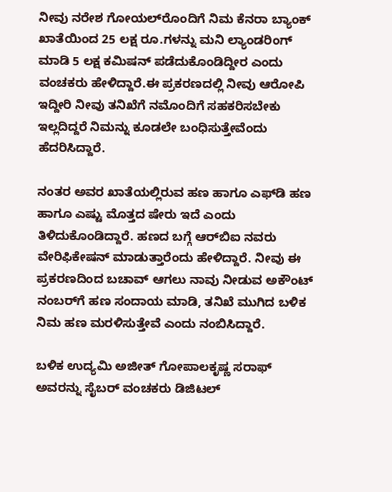ನೀವು ನರೇಶ ಗೋಯಲ್‌ರೊಂದಿಗೆ ನಿಮ ಕೆನರಾ ಬ್ಯಾಂಕ್‌ ಖಾತೆಯಿಂದ 25 ಲಕ್ಷ ರೂ.ಗಳನ್ನು ಮನಿ ಲ್ಯಾಂಡರಿಂಗ್‌ ಮಾಡಿ 5 ಲಕ್ಷ ಕಮಿಷನ್‌ ಪಡೆದುಕೊಂಡಿದ್ದೀರ ಎಂದು ವಂಚಕರು ಹೇಳಿದ್ದಾರೆ.ಈ ಪ್ರಕರಣದಲ್ಲಿ ನೀವು ಆರೋಪಿ ಇದ್ದೀರಿ ನೀವು ತನಿಖೆಗೆ ನಮೊಂದಿಗೆ ಸಹಕರಿಸಬೇಕು ಇಲ್ಲದಿದ್ದರೆ ನಿಮನ್ನು ಕೂಡಲೇ ಬಂಧಿಸುತ್ತೇವೆಂದು ಹೆದರಿಸಿದ್ದಾರೆ.

ನಂತರ ಅವರ ಖಾತೆಯಲ್ಲಿರುವ ಹಣ ಹಾಗೂ ಎಫ್‌ಡಿ ಹಣ ಹಾಗೂ ಎಷ್ಟು ಮೊತ್ತದ ಷೇರು ಇದೆ ಎಂದು ತಿಳಿದುಕೊಂಡಿದ್ದಾರೆ. ಹಣದ ಬಗ್ಗೆ ಆರ್‌ಬಿಐ ನವರು ವೇರಿಫಿಕೇಷನ್‌ ಮಾಡುತ್ತಾರೆಂದು ಹೇಳಿದ್ದಾರೆ. ನೀವು ಈ ಪ್ರಕರಣದಿಂದ ಬಚಾವ್‌ ಆಗಲು ನಾವು ನೀಡುವ ಅಕೌಂಟ್‌ ನಂಬರ್‌ಗೆ ಹಣ ಸಂದಾಯ ಮಾಡಿ, ತನಿಖೆ ಮುಗಿದ ಬಳಿಕ ನಿಮ ಹಣ ಮರಳಿಸುತ್ತೇವೆ ಎಂದು ನಂಬಿಸಿದ್ದಾರೆ.

ಬಳಿಕ ಉದ್ಯಮಿ ಅಜೀತ್‌ ಗೋಪಾಲಕೃಷ್ಣ ಸರಾಫ್‌ ಅವರನ್ನು ಸೈಬರ್‌ ವಂಚಕರು ಡಿಜಿಟಲ್‌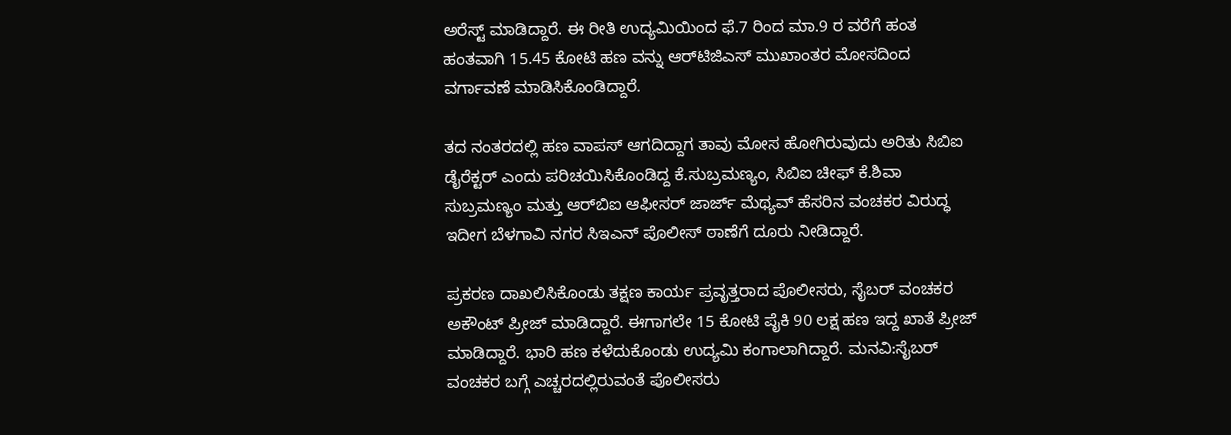ಅರೆಸ್ಟ್‌ ಮಾಡಿದ್ದಾರೆ. ಈ ರೀತಿ ಉದ್ಯಮಿಯಿಂದ ಫೆ.7 ರಿಂದ ಮಾ.9 ರ ವರೆಗೆ ಹಂತ ಹಂತವಾಗಿ 15.45 ಕೋಟಿ ಹಣ ವನ್ನು ಆರ್‌ಟಿಜಿಎಸ್‌‍ ಮುಖಾಂತರ ಮೋಸದಿಂದ ವರ್ಗಾವಣೆ ಮಾಡಿಸಿಕೊಂಡಿದ್ದಾರೆ.

ತದ ನಂತರದಲ್ಲಿ ಹಣ ವಾಪಸ್‌‍ ಆಗದಿದ್ದಾಗ ತಾವು ಮೋಸ ಹೋಗಿರುವುದು ಅರಿತು ಸಿಬಿಐ ಡೈರೆಕ್ಟರ್‌ ಎಂದು ಪರಿಚಯಿಸಿಕೊಂಡಿದ್ದ ಕೆ.ಸುಬ್ರಮಣ್ಯಂ, ಸಿಬಿಐ ಚೀಫ್‌ ಕೆ.ಶಿವಾ ಸುಬ್ರಮಣ್ಯಂ ಮತ್ತು ಆರ್‌ಬಿಐ ಆಫೀಸರ್‌ ಜಾರ್ಜ್‌ ಮೆಥ್ಯವ್‌ ಹೆಸರಿನ ವಂಚಕರ ವಿರುದ್ಧ ಇದೀಗ ಬೆಳಗಾವಿ ನಗರ ಸಿಇಎನ್‌ ಪೊಲೀಸ್‌‍ ಠಾಣೆಗೆ ದೂರು ನೀಡಿದ್ದಾರೆ.

ಪ್ರಕರಣ ದಾಖಲಿಸಿಕೊಂಡು ತಕ್ಷಣ ಕಾರ್ಯ ಪ್ರವೃತ್ತರಾದ ಪೊಲೀಸರು, ಸೈಬರ್‌ ವಂಚಕರ ಅಕೌಂಟ್‌ ಪ್ರೀಜ್‌ ಮಾಡಿದ್ದಾರೆ. ಈಗಾಗಲೇ 15 ಕೋಟಿ ಪೈಕಿ 90 ಲಕ್ಷ ಹಣ ಇದ್ದ ಖಾತೆ ಪ್ರೀಜ್‌ ಮಾಡಿದ್ದಾರೆ. ಭಾರಿ ಹಣ ಕಳೆದುಕೊಂಡು ಉದ್ಯಮಿ ಕಂಗಾಲಾಗಿದ್ದಾರೆ. ಮನವಿ:ಸೈಬರ್‌ ವಂಚಕರ ಬಗ್ಗೆ ಎಚ್ಚರದಲ್ಲಿರುವಂತೆ ಪೊಲೀಸರು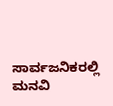ಸಾರ್ವಜನಿಕರಲ್ಲಿ ಮನವಿ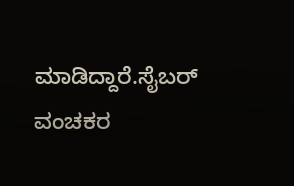ಮಾಡಿದ್ದಾರೆ.ಸೈಬರ್‌ ವಂಚಕರ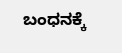ಬಂಧನಕ್ಕೆ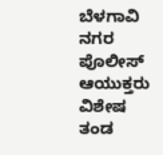ಬೆಳಗಾವಿ ನಗರ ಪೊಲೀಸ್‌‍ ಆಯುಕ್ತರು ವಿಶೇಷ ತಂಡ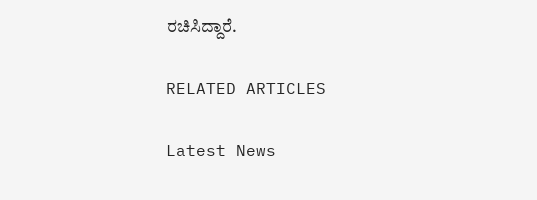ರಚಿಸಿದ್ದಾರೆ.

RELATED ARTICLES

Latest News